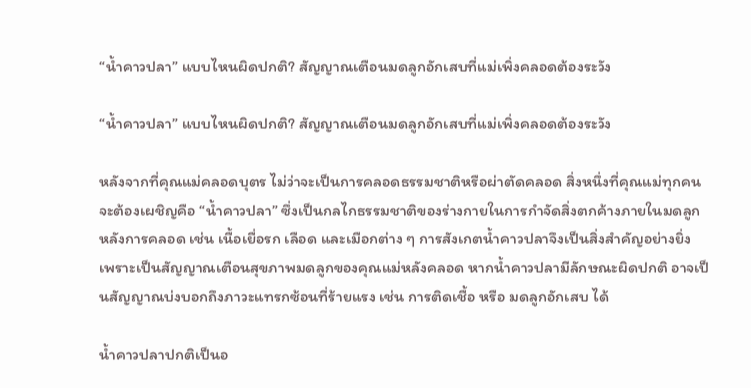“น้ำคาวปลา” แบบไหนผิดปกติ? สัญญาณเตือนมดลูกอักเสบที่แม่เพิ่งคลอดต้องระวัง

“น้ำคาวปลา” แบบไหนผิดปกติ? สัญญาณเตือนมดลูกอักเสบที่แม่เพิ่งคลอดต้องระวัง

หลังจากที่คุณแม่คลอดบุตร ไม่ว่าจะเป็นการคลอดธรรมชาติหรือผ่าตัดคลอด สิ่งหนึ่งที่คุณแม่ทุกคนจะต้องเผชิญคือ “น้ำคาวปลา” ซึ่งเป็นกลไกธรรมชาติของร่างกายในการกำจัดสิ่งตกค้างภายในมดลูกหลังการคลอด เช่น เนื้อเยื่อรก เลือด และเมือกต่าง ๆ การสังเกตน้ำคาวปลาจึงเป็นสิ่งสำคัญอย่างยิ่ง เพราะเป็นสัญญาณเตือนสุขภาพมดลูกของคุณแม่หลังคลอด หากน้ำคาวปลามีลักษณะผิดปกติ อาจเป็นสัญญาณบ่งบอกถึงภาวะแทรกซ้อนที่ร้ายแรง เช่น การติดเชื้อ หรือ มดลูกอักเสบ ได้

น้ำคาวปลาปกติเป็นอ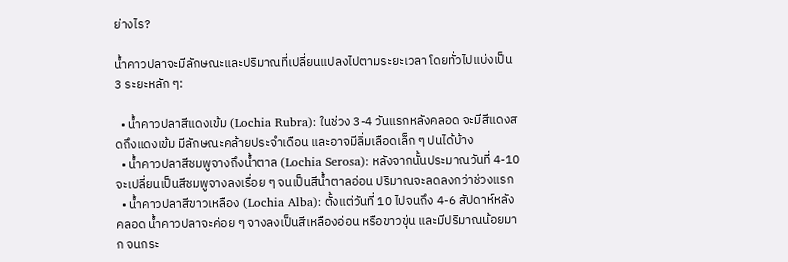ย่างไร?

น้ำคาวปลาจะมีลักษณะและปริมาณที่เปลี่ยนแปลงไปตามระยะเวลา โดยทั่วไปแบ่งเป็น 3 ระยะหลัก ๆ:

  • น้ำคาวปลาสีแดงเข้ม (Lochia Rubra): ในช่วง 3-4 วันแรกหลังคลอด จะมีสีแดงสดถึงแดงเข้ม มีลักษณะคล้ายประจำเดือน และอาจมีลิ่มเลือดเล็ก ๆ ปนได้บ้าง
  • น้ำคาวปลาสีชมพูจางถึงน้ำตาล (Lochia Serosa): หลังจากนั้นประมาณวันที่ 4-10 จะเปลี่ยนเป็นสีชมพูจางลงเรื่อย ๆ จนเป็นสีน้ำตาลอ่อน ปริมาณจะลดลงกว่าช่วงแรก
  • น้ำคาวปลาสีขาวเหลือง (Lochia Alba): ตั้งแต่วันที่ 10 ไปจนถึง 4-6 สัปดาห์หลังคลอด น้ำคาวปลาจะค่อย ๆ จางลงเป็นสีเหลืองอ่อน หรือขาวขุ่น และมีปริมาณน้อยมาก จนกระ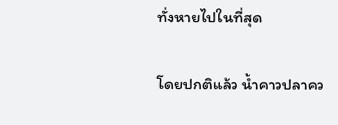ทั่งหายไปในที่สุด

โดยปกติแล้ว น้ำคาวปลาคว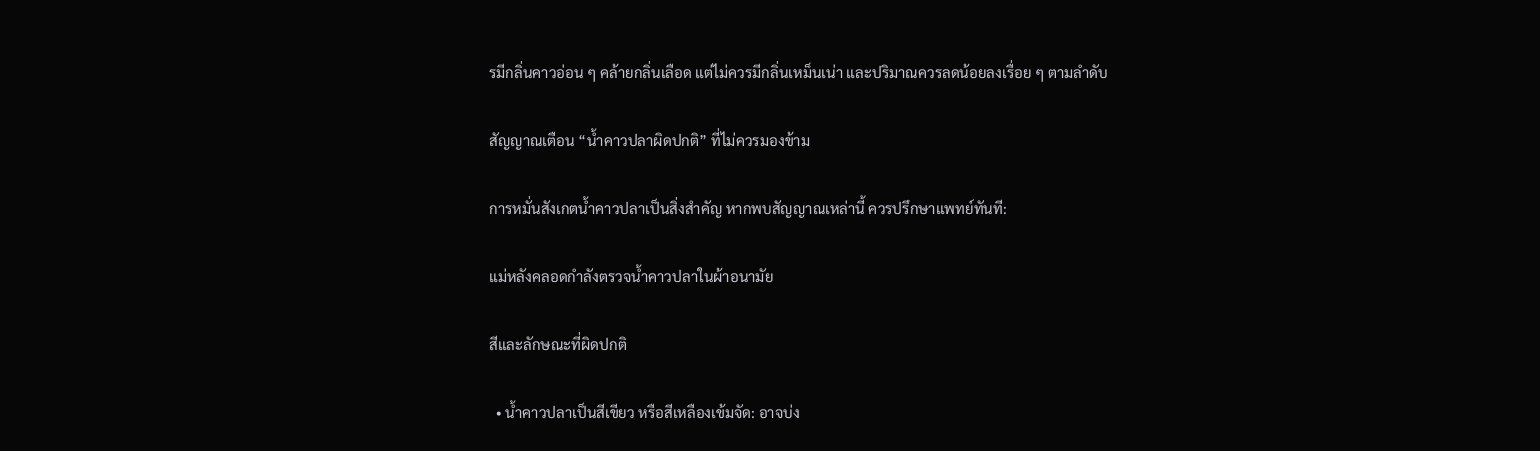รมีกลิ่นคาวอ่อน ๆ คล้ายกลิ่นเลือด แต่ไม่ควรมีกลิ่นเหม็นเน่า และปริมาณควรลดน้อยลงเรื่อย ๆ ตามลำดับ

สัญญาณเตือน “น้ำคาวปลาผิดปกติ” ที่ไม่ควรมองข้าม

การหมั่นสังเกตน้ำคาวปลาเป็นสิ่งสำคัญ หากพบสัญญาณเหล่านี้ ควรปรึกษาแพทย์ทันที:

แม่หลังคลอดกำลังตรวจน้ำคาวปลาในผ้าอนามัย

สีและลักษณะที่ผิดปกติ

  • น้ำคาวปลาเป็นสีเขียว หรือสีเหลืองเข้มจัด: อาจบ่ง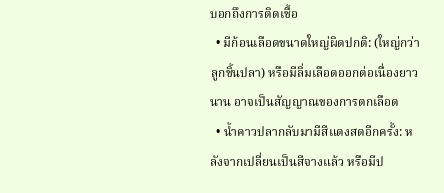บอกถึงการติดเชื้อ
  • มีก้อนเลือดขนาดใหญ่ผิดปกติ: (ใหญ่กว่าลูกชิ้นปลา) หรือมีลิ่มเลือดออกต่อเนื่องยาวนาน อาจเป็นสัญญาณของการตกเลือด
  • น้ำคาวปลากลับมามีสีแดงสดอีกครั้ง: หลังจากเปลี่ยนเป็นสีจางแล้ว หรือมีป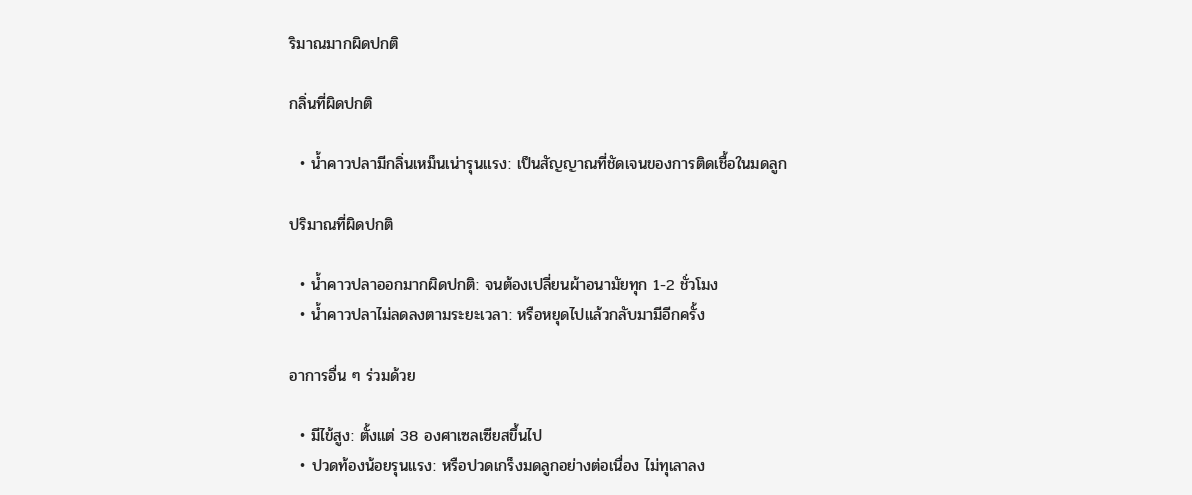ริมาณมากผิดปกติ

กลิ่นที่ผิดปกติ

  • น้ำคาวปลามีกลิ่นเหม็นเน่ารุนแรง: เป็นสัญญาณที่ชัดเจนของการติดเชื้อในมดลูก

ปริมาณที่ผิดปกติ

  • น้ำคาวปลาออกมากผิดปกติ: จนต้องเปลี่ยนผ้าอนามัยทุก 1-2 ชั่วโมง
  • น้ำคาวปลาไม่ลดลงตามระยะเวลา: หรือหยุดไปแล้วกลับมามีอีกครั้ง

อาการอื่น ๆ ร่วมด้วย

  • มีไข้สูง: ตั้งแต่ 38 องศาเซลเซียสขึ้นไป
  • ปวดท้องน้อยรุนแรง: หรือปวดเกร็งมดลูกอย่างต่อเนื่อง ไม่ทุเลาลง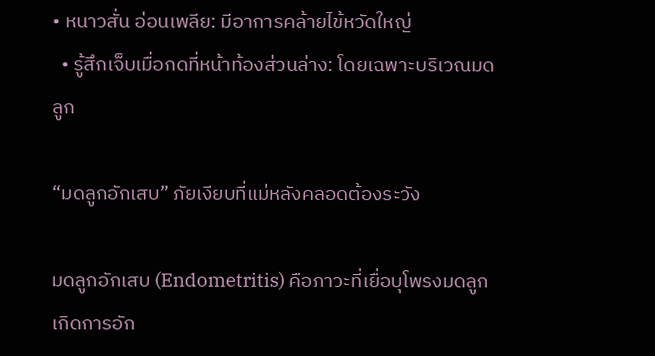• หนาวสั่น อ่อนเพลีย: มีอาการคล้ายไข้หวัดใหญ่
  • รู้สึกเจ็บเมื่อกดที่หน้าท้องส่วนล่าง: โดยเฉพาะบริเวณมดลูก

“มดลูกอักเสบ” ภัยเงียบที่แม่หลังคลอดต้องระวัง

มดลูกอักเสบ (Endometritis) คือภาวะที่เยื่อบุโพรงมดลูกเกิดการอัก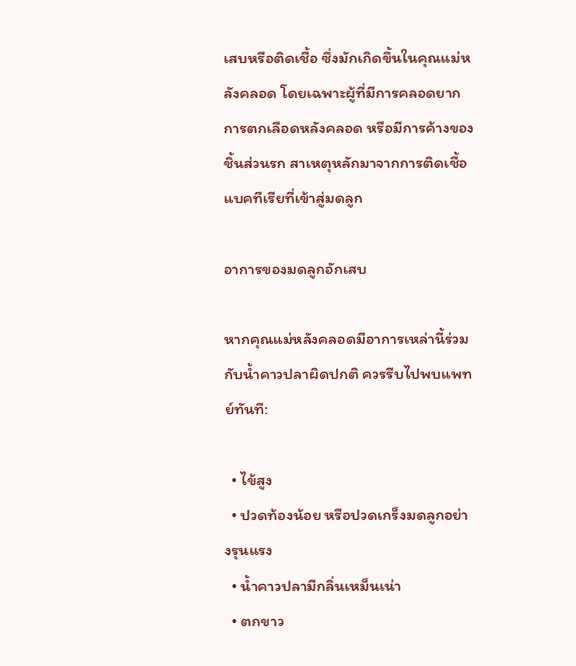เสบหรือติดเชื้อ ซึ่งมักเกิดขึ้นในคุณแม่หลังคลอด โดยเฉพาะผู้ที่มีการคลอดยาก การตกเลือดหลังคลอด หรือมีการค้างของชิ้นส่วนรก สาเหตุหลักมาจากการติดเชื้อแบคทีเรียที่เข้าสู่มดลูก

อาการของมดลูกอักเสบ

หากคุณแม่หลังคลอดมีอาการเหล่านี้ร่วมกับน้ำคาวปลาผิดปกติ ควรรีบไปพบแพทย์ทันที:

  • ไข้สูง
  • ปวดท้องน้อย หรือปวดเกร็งมดลูกอย่างรุนแรง
  • น้ำคาวปลามีกลิ่นเหม็นเน่า
  • ตกขาว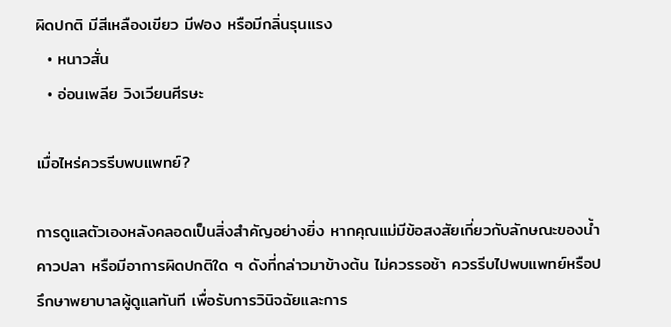ผิดปกติ มีสีเหลืองเขียว มีฟอง หรือมีกลิ่นรุนแรง
  • หนาวสั่น
  • อ่อนเพลีย วิงเวียนศีรษะ

เมื่อไหร่ควรรีบพบแพทย์?

การดูแลตัวเองหลังคลอดเป็นสิ่งสำคัญอย่างยิ่ง หากคุณแม่มีข้อสงสัยเกี่ยวกับลักษณะของน้ำคาวปลา หรือมีอาการผิดปกติใด ๆ ดังที่กล่าวมาข้างต้น ไม่ควรรอช้า ควรรีบไปพบแพทย์หรือปรึกษาพยาบาลผู้ดูแลทันที เพื่อรับการวินิจฉัยและการ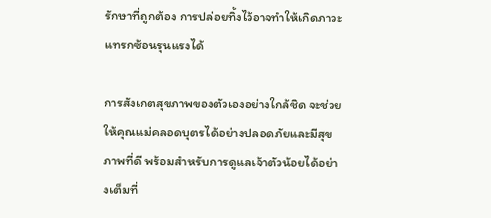รักษาที่ถูกต้อง การปล่อยทิ้งไว้อาจทำให้เกิดภาวะแทรกซ้อนรุนแรงได้

การสังเกตสุขภาพของตัวเองอย่างใกล้ชิด จะช่วยให้คุณแม่คลอดบุตรได้อย่างปลอดภัยและมีสุขภาพที่ดี พร้อมสำหรับการดูแลเจ้าตัวน้อยได้อย่างเต็มที่